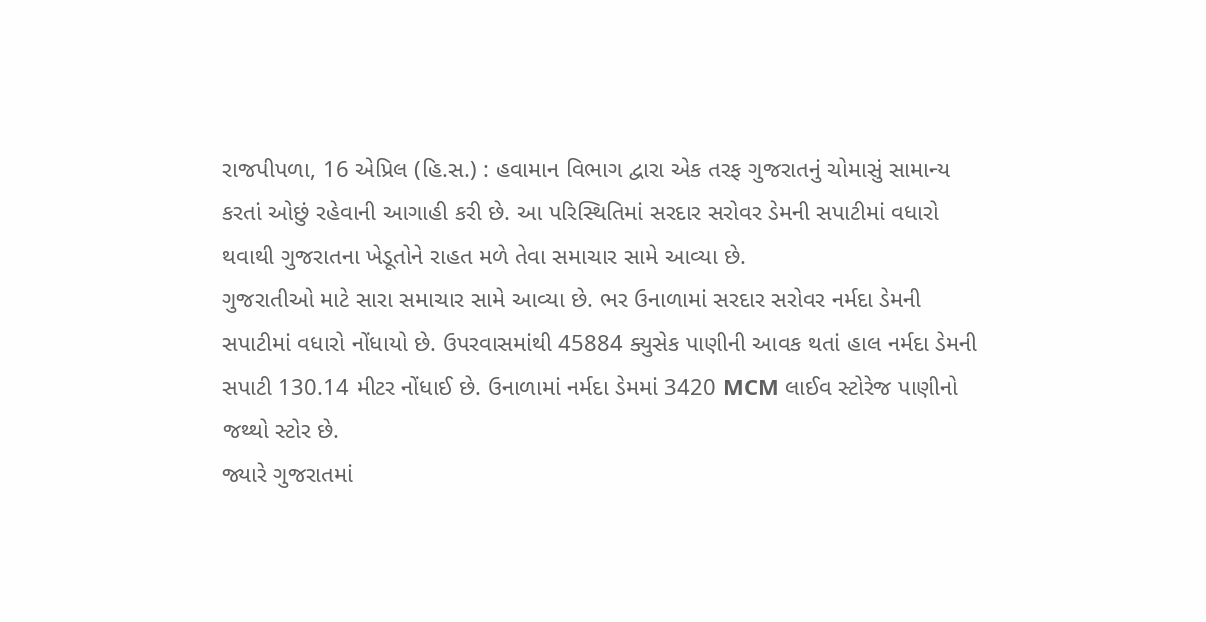રાજપીપળા, 16 એપ્રિલ (હિ.સ.) : હવામાન વિભાગ દ્વારા એક તરફ ગુજરાતનું ચોમાસું સામાન્ય કરતાં ઓછું રહેવાની આગાહી કરી છે. આ પરિસ્થિતિમાં સરદાર સરોવર ડેમની સપાટીમાં વધારો થવાથી ગુજરાતના ખેડૂતોને રાહત મળે તેવા સમાચાર સામે આવ્યા છે.
ગુજરાતીઓ માટે સારા સમાચાર સામે આવ્યા છે. ભર ઉનાળામાં સરદાર સરોવર નર્મદા ડેમની સપાટીમાં વધારો નોંધાયો છે. ઉપરવાસમાંથી 45884 ક્યુસેક પાણીની આવક થતાં હાલ નર્મદા ડેમની સપાટી 130.14 મીટર નોંધાઈ છે. ઉનાળામાં નર્મદા ડેમમાં 3420 MCM લાઈવ સ્ટોરેજ પાણીનો જથ્થો સ્ટોર છે.
જ્યારે ગુજરાતમાં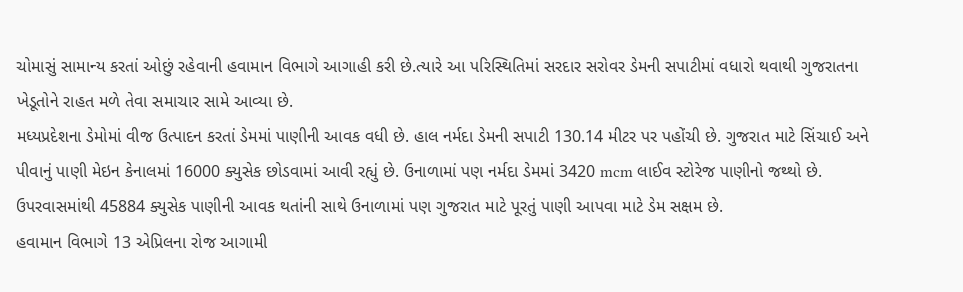ચોમાસું સામાન્ય કરતાં ઓછું રહેવાની હવામાન વિભાગે આગાહી કરી છે.ત્યારે આ પરિસ્થિતિમાં સરદાર સરોવર ડેમની સપાટીમાં વધારો થવાથી ગુજરાતના ખેડૂતોને રાહત મળે તેવા સમાચાર સામે આવ્યા છે.
મધ્યપ્રદેશના ડેમોમાં વીજ ઉત્પાદન કરતાં ડેમમાં પાણીની આવક વધી છે. હાલ નર્મદા ડેમની સપાટી 130.14 મીટર પર પહોંચી છે. ગુજરાત માટે સિંચાઈ અને પીવાનું પાણી મેઇન કેનાલમાં 16000 ક્યુસેક છોડવામાં આવી રહ્યું છે. ઉનાળામાં પણ નર્મદા ડેમમાં 3420 mcm લાઈવ સ્ટોરેજ પાણીનો જથ્થો છે. ઉપરવાસમાંથી 45884 ક્યુસેક પાણીની આવક થતાંની સાથે ઉનાળામાં પણ ગુજરાત માટે પૂરતું પાણી આપવા માટે ડેમ સક્ષમ છે.
હવામાન વિભાગે 13 એપ્રિલના રોજ આગામી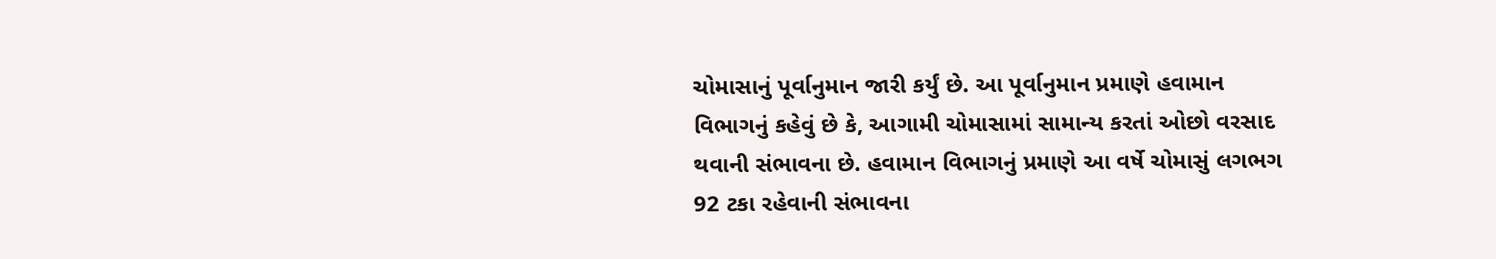ચોમાસાનું પૂર્વાનુમાન જારી કર્યું છે. આ પૂર્વાનુમાન પ્રમાણે હવામાન વિભાગનું કહેવું છે કે, આગામી ચોમાસામાં સામાન્ય કરતાં ઓછો વરસાદ થવાની સંભાવના છે. હવામાન વિભાગનું પ્રમાણે આ વર્ષે ચોમાસું લગભગ 92 ટકા રહેવાની સંભાવના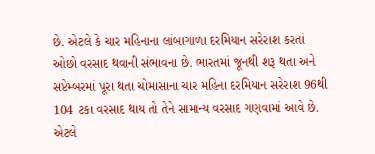છે. એટલે કે ચાર મહિનાના લાંબાગાળા દરમિયાન સરેરાશ કરતાં ઓછો વરસાદ થવાની સંભાવના છે. ભારતમાં જૂનથી શરૂ થતા અને સપ્ટેમ્બરમાં પૂરા થતા ચોમાસાના ચાર મહિના દરમિયાન સરેરાશ 96થી 104 ટકા વરસાદ થાય તો તેને સામાન્ય વરસાદ ગણવામાં આવે છે. એટલે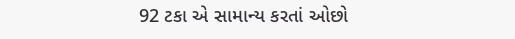92 ટકા એ સામાન્ય કરતાં ઓછો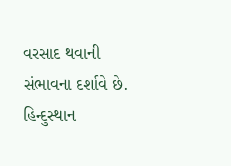વરસાદ થવાની સંભાવના દર્શાવે છે.
હિન્દુસ્થાન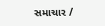સમાચાર /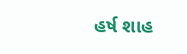હર્ષ શાહ